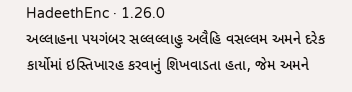HadeethEnc · 1.26.0
અલ્લાહના પયગંબર સલ્લલ્લાહુ અલૈહિ વસલ્લમ અમને દરેક કાર્યોમાં ઇસ્તિખારહ કરવાનું શિખવાડતા હતા, જેમ અમને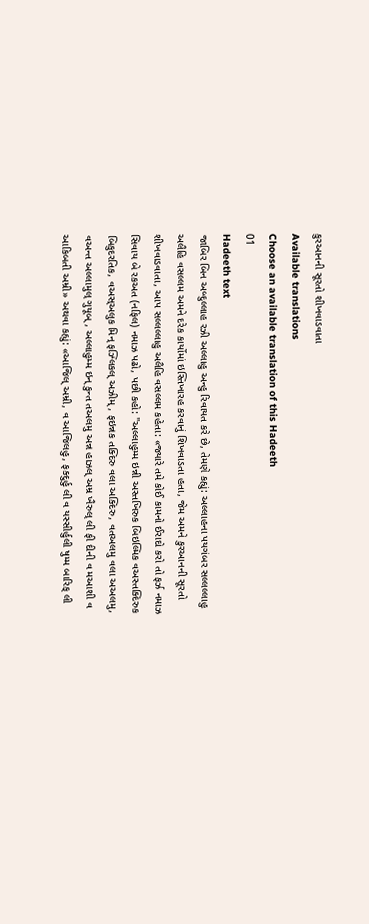કુરઆનની સૂરતો શીખવાડવાતા
Available translations
Choose an available translation of this Hadeeth
01
Hadeeth text
જાબિર બિન અબ્દુલ્લાહ રઝી અલ્લાહુ અન્હુ રિવાયત કરે છે, તેમણે કહ્યું: અલ્લાહના પયગંબર સલ્લલ્લાહુ અલૈહિ વસલ્લમ અમને દરેક કાર્યોમાં ઇસ્તિખારહ કરવાનું શિખવાડતા હતા, જેમ અમને કુરઆનની સૂરતો શીખવાડવાતા, આપ સલ્લલ્લાહુ અલૈહિ વસલ્લમ કહેતા: «જ્યારે તમે કોઈ કામનો ઈરાદો કરો તો ફર્ઝ નમાઝ સિવાય બે રકઅત (નફિલ) નમાઝ પઢો, પછી કહો: "અલ્લાહુમ્મ ઇન્ની અસ્તખિરુક બિઇલ્મિક વઅસ્તક્દિરુક બિકુદરતિક, વઅસ્અલુક મિન્ ફઝ્લિકલ્ અઝીમ્, ફઇન્નક તક્દિરુ વલા અક્દિરુ, વતઅલમુ વલા અઅલમુ, વઅન્ત અલ્લામુલ્ ગુયૂબ્, અલ્લાહુમ્મ ઇન્ કુન્ત તઅલમુ અન્ન હાઝલ્ અમ્ર ખૈરુલ્ લી ફી દીની વ મઆશી વ આકિબતી અમ્રી» અથવા કહ્યું: «આજિલ્ અમ્રી, વ આજિલહુ, ફક્દુર્હુ લી વ યસ્સીર્હુલી ષુમ્મ બારિક્ લી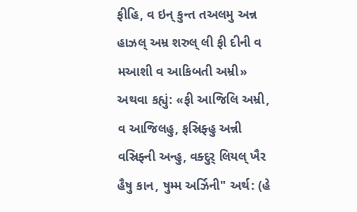ફીહિ, વ ઇન્ કુન્ત તઅલમુ અન્ન હાઝલ્ અમ્ર શરુલ્ લી ફી દીની વ મઆશી વ આકિબતી અમ્રી» અથવા કહ્યું: «ફી આજિલિ અમ્રી, વ આજિલહુ, ફસ્રિફ્હુ અન્ની વસ્રિફ્ની અન્હુ, વક્દુર્ લિયલ્ ખૈર હૈષુ કાન, ષુમ્મ અર્ઝિની" અર્થ: (હે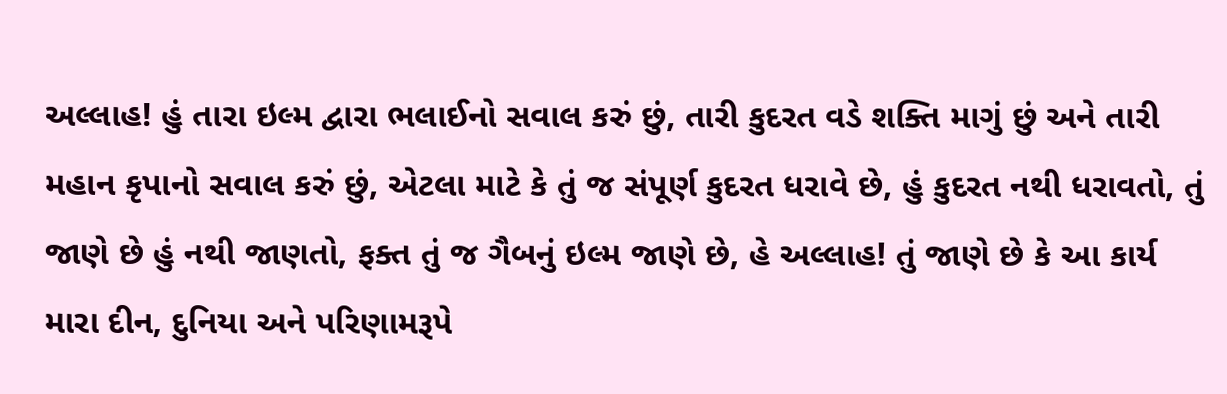અલ્લાહ! હું તારા ઇલ્મ દ્વારા ભલાઈનો સવાલ કરું છું, તારી કુદરત વડે શક્તિ માગું છું અને તારી મહાન કૃપાનો સવાલ કરું છું, એટલા માટે કે તું જ સંપૂર્ણ કુદરત ધરાવે છે, હું કુદરત નથી ધરાવતો, તું જાણે છે હું નથી જાણતો, ફક્ત તું જ ગૈબનું ઇલ્મ જાણે છે, હે અલ્લાહ! તું જાણે છે કે આ કાર્ય મારા દીન, દુનિયા અને પરિણામરૂપે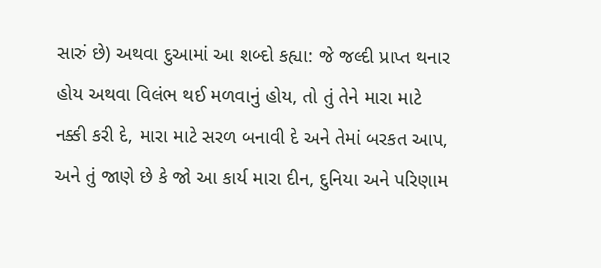સારું છે) અથવા દુઆમાં આ શબ્દો કહ્યા: જે જલ્દી પ્રાપ્ત થનાર હોય અથવા વિલંભ થઈ મળવાનું હોય, તો તું તેને મારા માટે નક્કી કરી દે, મારા માટે સરળ બનાવી દે અને તેમાં બરકત આપ, અને તું જાણે છે કે જો આ કાર્ય મારા દીન, દુનિયા અને પરિણામ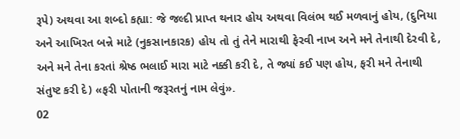રૂપે) અથવા આ શબ્દો કહ્યા: જે જલ્દી પ્રાપ્ત થનાર હોય અથવા વિલંભ થઈ મળવાનું હોય, (દુનિયા અને આખિરત બન્ને માટે (નુકસાનકારક) હોય તો તું તેને મારાથી ફેરવી નાખ અને મને તેનાથી દેરવી દે, અને મને તેના કરતાં શ્રેષ્ઠ ભલાઈ મારા માટે નક્કી કરી દે, તે જ્યાં કઈ પણ હોય, ફરી મને તેનાથી સંતુષ્ટ કરી દે) «ફરી પોતાની જરૂરતનું નામ લેવું».
02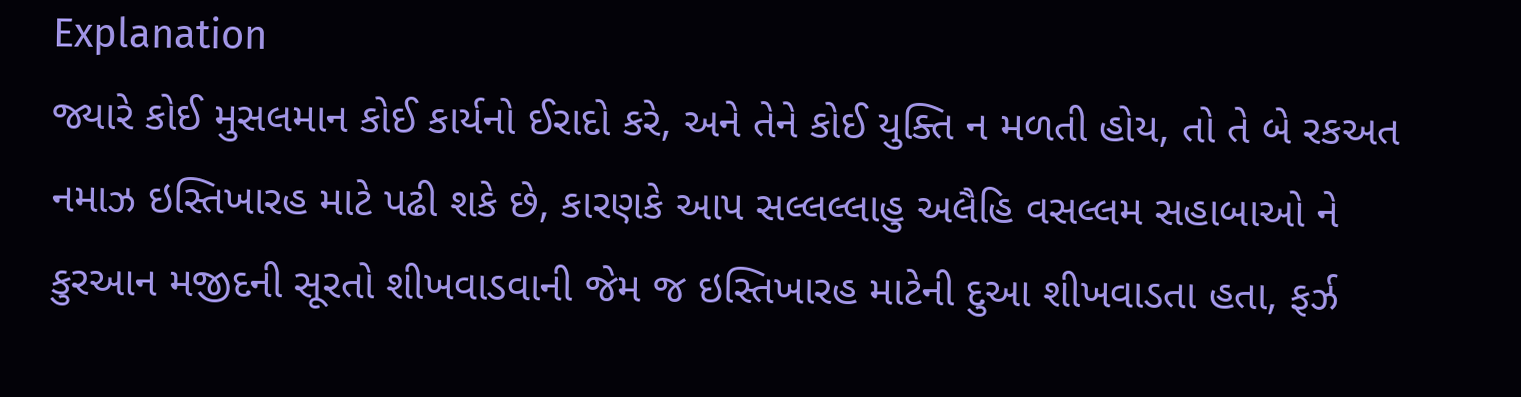Explanation
જ્યારે કોઈ મુસલમાન કોઈ કાર્યનો ઈરાદો કરે, અને તેને કોઈ યુક્તિ ન મળતી હોય, તો તે બે રકઅત નમાઝ ઇસ્તિખારહ માટે પઢી શકે છે, કારણકે આપ સલ્લલ્લાહુ અલૈહિ વસલ્લમ સહાબાઓ ને કુરઆન મજીદની સૂરતો શીખવાડવાની જેમ જ ઇસ્તિખારહ માટેની દુઆ શીખવાડતા હતા, ફર્ઝ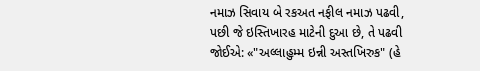નમાઝ સિવાય બે રકઅત નફીલ નમાઝ પઢવી, પછી જે ઇસ્તિખારહ માટેની દુઆ છે, તે પઢવી જોઈએ: «"અલ્લાહુમ્મ ઇન્ની અસ્તખિરુક" (હે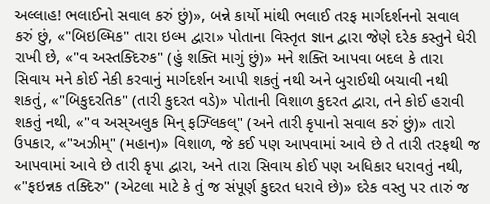અલ્લાહ! ભલાઈનો સવાલ કરું છું)», બન્ને કાર્યો માંથી ભલાઈ તરફ માર્ગદર્શનનો સવાલ કરું છું, «"બિઇલ્મિક" તારા ઇલ્મ દ્વારા» પોતાના વિસ્તૃત જ્ઞાન દ્વારા જેણે દરેક કસ્તુને ઘેરી રાખી છે, «"વ અસ્તક્દિરુક" (હું શક્તિ માગું છું)» મને શક્તિ આપવા બદલ કે તારા સિવાય મને કોઈ નેકી કરવાનું માર્ગદર્શન આપી શકતું નથી અને બુરાઈથી બચાવી નથી શકતું, «"બિકુદરતિક" (તારી કુદરત વડે)» પોતાની વિશાળ કુદરત દ્વારા, તને કોઈ હરાવી શકતું નથી, «"વ અસ્અલુક મિન્ ફઝ્લિકલ્" (અને તારી કૃપાનો સવાલ કરું છું)» તારો ઉપકાર, «"અઝીમ્" (મહાન)» વિશાળ, જે કઈ પણ આપવામાં આવે છે તે તારી તરફથી જ આપવામાં આવે છે તારી કૃપા દ્વારા, અને તારા સિવાય કોઈ પણ અધિકાર ધરાવતું નથી, «"ફઇન્નક તક્દિરુ" (એટલા માટે કે તું જ સંપૂર્ણ કુદરત ધરાવે છે)» દરેક વસ્તુ પર તારું જ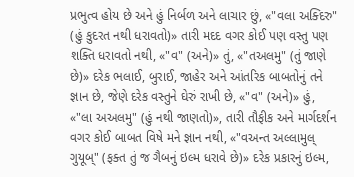પ્રભુત્વ હોય છે અને હું નિર્બળ અને લાચાર છું, «"વલા અક્દિરુ" (હું કુદરત નથી ધરાવતો)» તારી મદદ વગર કોઈ પણ વસ્તુ પણ શક્તિ ધરાવતો નથી, «"વ" (અને)» તું, «"તઅલમુ" (તું જાણે છે)» દરેક ભલાઈ, બુરાઈ, જાહેર અને આંતરિક બાબતોનું તને જ્ઞાન છે, જેણે દરેક વસ્તુને ઘેરું રાખી છે, «"વ" (અને)» હું, «"લા અઅલમુ" (હું નથી જાણતો)», તારી તૌફીક અને માર્ગદર્શન વગર કોઈ બાબત વિષે મને જ્ઞાન નથી, «"વઅન્ત અલ્લામુલ્ ગુયૂબ્" (ફક્ત તું જ ગૈબનું ઇલ્મ ધરાવે છે)» દરેક પ્રકારનું ઇલ્મ,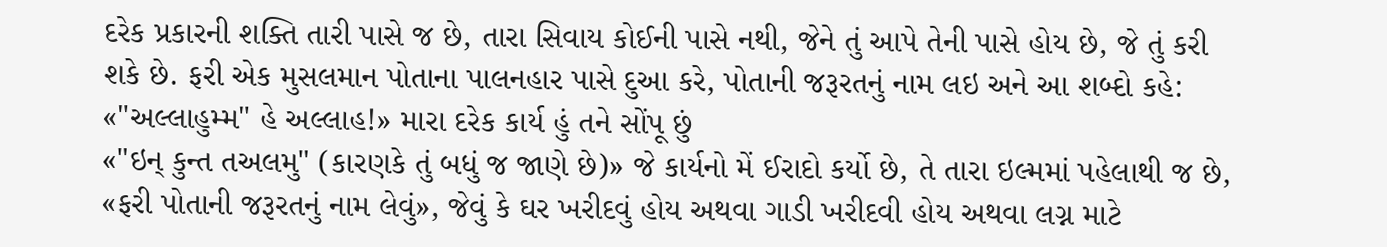દરેક પ્રકારની શક્તિ તારી પાસે જ છે, તારા સિવાય કોઈની પાસે નથી, જેને તું આપે તેની પાસે હોય છે, જે તું કરી શકે છે. ફરી એક મુસલમાન પોતાના પાલનહાર પાસે દુઆ કરે, પોતાની જરૂરતનું નામ લઇ અને આ શબ્દો કહે: «"અલ્લાહુમ્મ" હે અલ્લાહ!» મારા દરેક કાર્ય હું તને સોંપૂ છું
«"ઇન્ કુન્ત તઅલમુ" (કારણકે તું બધું જ જાણે છે)» જે કાર્યનો મેં ઈરાદો કર્યો છે, તે તારા ઇલ્મમાં પહેલાથી જ છે, «ફરી પોતાની જરૂરતનું નામ લેવું», જેવું કે ઘર ખરીદવું હોય અથવા ગાડી ખરીદવી હોય અથવા લગ્ન માટે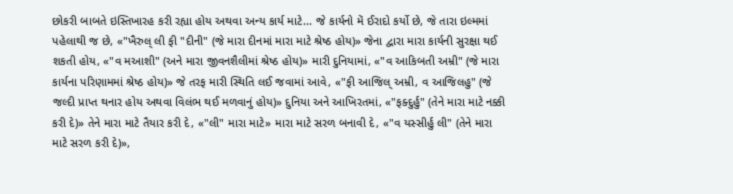છોકરી બાબતે ઇસ્તિખારહ કરી રહ્યા હોય અથવા અન્ય કાર્ય માટે... જે કાર્યનો મેં ઈરાદો કર્યો છે, જે તારા ઇલ્મમાં પહેલાથી જ છે, «"ખૈરુલ્ લી ફી "દીની" (જે મારા દીનમાં મારા માટે શ્રેષ્ઠ હોય)» જેના દ્વારા મારા કાર્યની સુરક્ષા થઈ શકતી હોય, «"વ મઆશી" (અને મારા જીવનશૈલીમાં શ્રેષ્ઠ હોય)» મારી દુનિયામાં, «"વ આકિબતી અમ્રી" (જે મારા કાર્યના પરિણામમાં શ્રેષ્ઠ હોય)» જે તરફ મારી સ્થિતિ લઈ જવામાં આવે, «"ફી આજિલ્ અમ્રી, વ આજિલહુ" (જે જલ્દી પ્રાપ્ત થનાર હોય અથવા વિલંભ થઈ મળવાનું હોય)» દુનિયા અને આખિરતમાં, «"ફક્દુર્હુ" (તેને મારા માટે નક્કી કરી દે)» તેને મારા માટે તૈયાર કરી દે, «"લી" મારા માટે» મારા માટે સરળ બનાવી દે, «"વ યસ્સીર્હુ લી" (તેને મારા માટે સરળ કરી દે)»,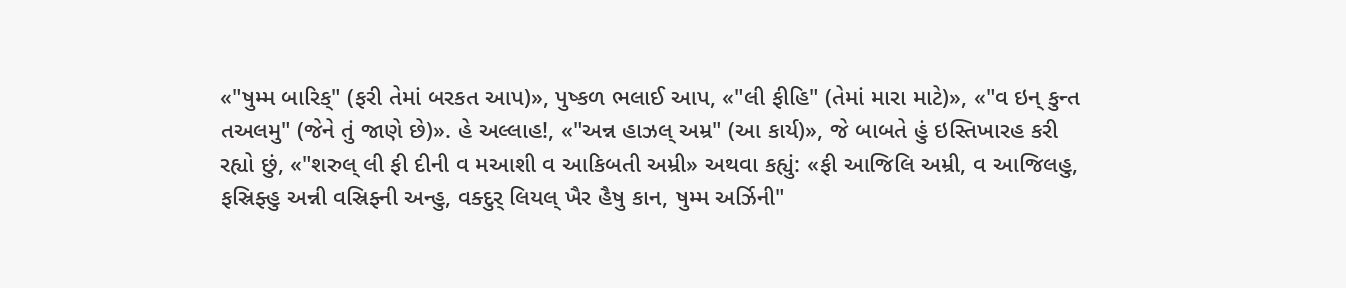«"ષુમ્મ બારિક્" (ફરી તેમાં બરકત આપ)», પુષ્કળ ભલાઈ આપ, «"લી ફીહિ" (તેમાં મારા માટે)», «"વ ઇન્ કુન્ત તઅલમુ" (જેને તું જાણે છે)». હે અલ્લાહ!, «"અન્ન હાઝલ્ અમ્ર" (આ કાર્ય)», જે બાબતે હું ઇસ્તિખારહ કરી રહ્યો છું, «"શરુલ્ લી ફી દીની વ મઆશી વ આકિબતી અમ્રી» અથવા કહ્યું: «ફી આજિલિ અમ્રી, વ આજિલહુ, ફસ્રિફ્હુ અન્ની વસ્રિફ્ની અન્હુ, વક્દુર્ લિયલ્ ખૈર હૈષુ કાન, ષુમ્મ અર્ઝિની"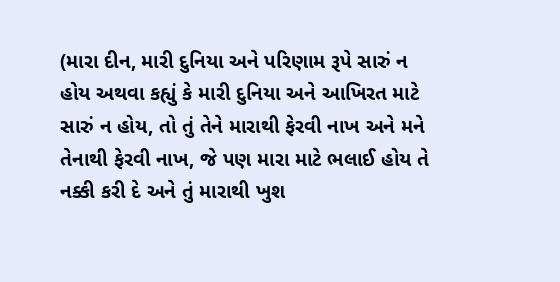(મારા દીન, મારી દુનિયા અને પરિણામ રૂપે સારું ન હોય અથવા કહ્યું કે મારી દુનિયા અને આખિરત માટે સારું ન હોય, તો તું તેને મારાથી ફેરવી નાખ અને મને તેનાથી ફેરવી નાખ, જે પણ મારા માટે ભલાઈ હોય તે નક્કી કરી દે અને તું મારાથી ખુશ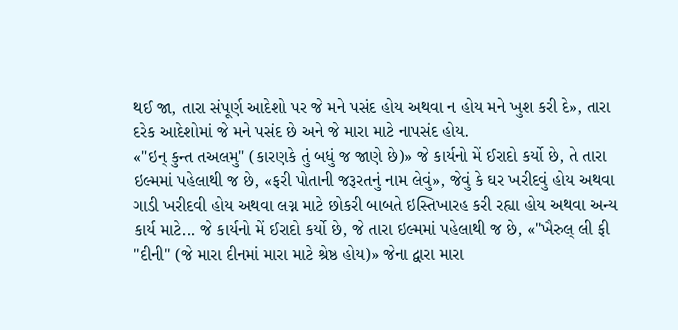થઈ જા, તારા સંપૂર્ણ આદેશો પર જે મને પસંદ હોય અથવા ન હોય મને ખુશ કરી દે», તારા દરેક આદેશોમાં જે મને પસંદ છે અને જે મારા માટે નાપસંદ હોય.
«"ઇન્ કુન્ત તઅલમુ" (કારણકે તું બધું જ જાણે છે)» જે કાર્યનો મેં ઈરાદો કર્યો છે, તે તારા ઇલ્મમાં પહેલાથી જ છે, «ફરી પોતાની જરૂરતનું નામ લેવું», જેવું કે ઘર ખરીદવું હોય અથવા ગાડી ખરીદવી હોય અથવા લગ્ન માટે છોકરી બાબતે ઇસ્તિખારહ કરી રહ્યા હોય અથવા અન્ય કાર્ય માટે... જે કાર્યનો મેં ઈરાદો કર્યો છે, જે તારા ઇલ્મમાં પહેલાથી જ છે, «"ખૈરુલ્ લી ફી "દીની" (જે મારા દીનમાં મારા માટે શ્રેષ્ઠ હોય)» જેના દ્વારા મારા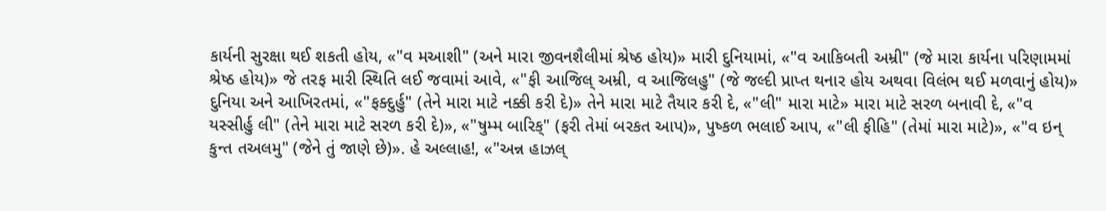કાર્યની સુરક્ષા થઈ શકતી હોય, «"વ મઆશી" (અને મારા જીવનશૈલીમાં શ્રેષ્ઠ હોય)» મારી દુનિયામાં, «"વ આકિબતી અમ્રી" (જે મારા કાર્યના પરિણામમાં શ્રેષ્ઠ હોય)» જે તરફ મારી સ્થિતિ લઈ જવામાં આવે, «"ફી આજિલ્ અમ્રી, વ આજિલહુ" (જે જલ્દી પ્રાપ્ત થનાર હોય અથવા વિલંભ થઈ મળવાનું હોય)» દુનિયા અને આખિરતમાં, «"ફક્દુર્હુ" (તેને મારા માટે નક્કી કરી દે)» તેને મારા માટે તૈયાર કરી દે, «"લી" મારા માટે» મારા માટે સરળ બનાવી દે, «"વ યસ્સીર્હુ લી" (તેને મારા માટે સરળ કરી દે)», «"ષુમ્મ બારિક્" (ફરી તેમાં બરકત આપ)», પુષ્કળ ભલાઈ આપ, «"લી ફીહિ" (તેમાં મારા માટે)», «"વ ઇન્ કુન્ત તઅલમુ" (જેને તું જાણે છે)». હે અલ્લાહ!, «"અન્ન હાઝલ્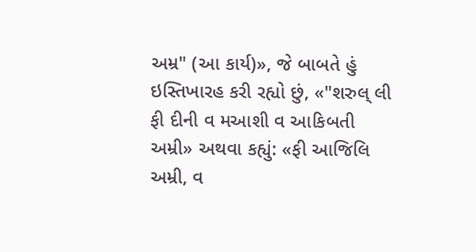અમ્ર" (આ કાર્ય)», જે બાબતે હું ઇસ્તિખારહ કરી રહ્યો છું, «"શરુલ્ લી ફી દીની વ મઆશી વ આકિબતી અમ્રી» અથવા કહ્યું: «ફી આજિલિ અમ્રી, વ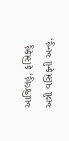આજિલહુ, ફસ્રિફ્હુ અન્ની વસ્રિફ્ની અન્હુ,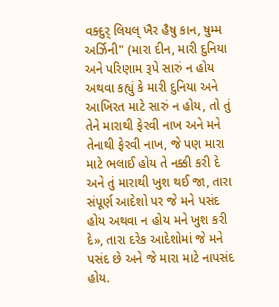વક્દુર્ લિયલ્ ખૈર હૈષુ કાન, ષુમ્મ અર્ઝિની" (મારા દીન, મારી દુનિયા અને પરિણામ રૂપે સારું ન હોય અથવા કહ્યું કે મારી દુનિયા અને આખિરત માટે સારું ન હોય, તો તું તેને મારાથી ફેરવી નાખ અને મને તેનાથી ફેરવી નાખ, જે પણ મારા માટે ભલાઈ હોય તે નક્કી કરી દે અને તું મારાથી ખુશ થઈ જા, તારા સંપૂર્ણ આદેશો પર જે મને પસંદ હોય અથવા ન હોય મને ખુશ કરી દે», તારા દરેક આદેશોમાં જે મને પસંદ છે અને જે મારા માટે નાપસંદ હોય.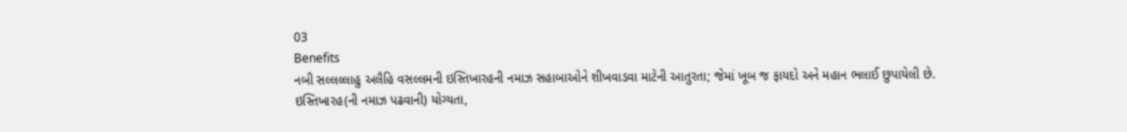03
Benefits
નબી સલ્લલ્લાહુ અલૈહિ વસલ્લમની ઇસ્તિખારહની નમાઝ સહાબાઓને શીખવાડવા માટેની આતુરતા; જેમાં ખૂબ જ ફાયદો અને મહાન ભલાઈ છુપાયેલી છે.
ઇસ્તિખારહ(ની નમાઝ પઢવાની) યોગ્યતા,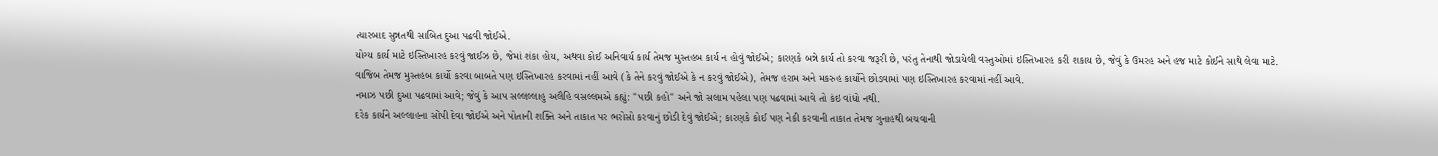ત્યારબાદ સુન્નતથી સાબિત દુઆ પઢવી જોઈએ.
યોગ્ય કાર્ય માટે ઇસ્તિખારહ કરવું જાઈઝ છે, જેમાં શંકા હોય, અથવા કોઈ અનિવાર્ય કાર્ય તેમજ મુસ્તહબ કાર્ય ન હોવું જોઈએ; કારણકે બન્ને કાર્ય તો કરવા જરૂરી છે, પરંતુ તેનાથી જોડાયેલી વસ્તુઓમાં ઇસ્તિખારહ કરી શકાય છે, જેવું કે ઉમરહ અને હજ માટે કોઈને સાથે લેવા માટે.
વાજિબ તેમજ મુસ્તહબ કાર્યો કરવા બાબતે પણ ઇસ્તિખારહ કરવામાં નહીં આવે (કે તેને કરવું જોઈએ કે ન કરવું જોઈએ), તેમજ હરામ અને મકરુહ કાર્યોને છોડવામાં પણ ઇસ્તિખારહ કરવામાં નહીં આવે.
નમાઝ પછી દુઆ પઢવામાં આવે; જેવું કે આપ સલ્લલ્લાહુ અલૈહિ વસલ્લમએ કહ્યું: "પછી કહો" અને જો સલામ પહેલા પણ પઢવામાં આવે તો કંઇ વાંધો નથી.
દરેક કાર્યને અલ્લાહના સોંપી દેવા જોઈએ અને પોતાની શક્તિ અને તાકાત પર ભરોસો કરવાનું છોડી દેવું જોઈએ; કારણકે કોઈ પણ નેકી કરવાની તાકાત તેમજ ગુનાહથી બચવાની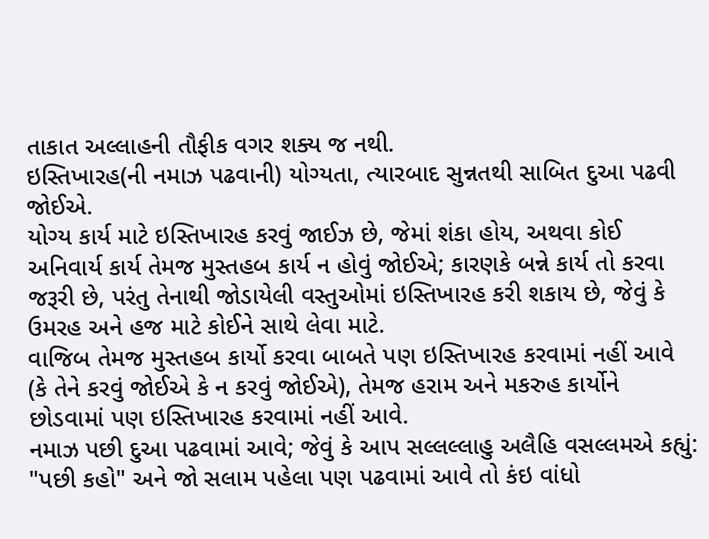તાકાત અલ્લાહની તૌફીક વગર શક્ય જ નથી.
ઇસ્તિખારહ(ની નમાઝ પઢવાની) યોગ્યતા, ત્યારબાદ સુન્નતથી સાબિત દુઆ પઢવી જોઈએ.
યોગ્ય કાર્ય માટે ઇસ્તિખારહ કરવું જાઈઝ છે, જેમાં શંકા હોય, અથવા કોઈ અનિવાર્ય કાર્ય તેમજ મુસ્તહબ કાર્ય ન હોવું જોઈએ; કારણકે બન્ને કાર્ય તો કરવા જરૂરી છે, પરંતુ તેનાથી જોડાયેલી વસ્તુઓમાં ઇસ્તિખારહ કરી શકાય છે, જેવું કે ઉમરહ અને હજ માટે કોઈને સાથે લેવા માટે.
વાજિબ તેમજ મુસ્તહબ કાર્યો કરવા બાબતે પણ ઇસ્તિખારહ કરવામાં નહીં આવે (કે તેને કરવું જોઈએ કે ન કરવું જોઈએ), તેમજ હરામ અને મકરુહ કાર્યોને છોડવામાં પણ ઇસ્તિખારહ કરવામાં નહીં આવે.
નમાઝ પછી દુઆ પઢવામાં આવે; જેવું કે આપ સલ્લલ્લાહુ અલૈહિ વસલ્લમએ કહ્યું: "પછી કહો" અને જો સલામ પહેલા પણ પઢવામાં આવે તો કંઇ વાંધો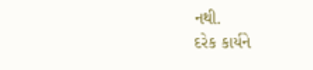નથી.
દરેક કાર્યને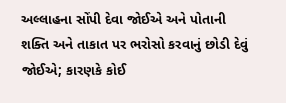અલ્લાહના સોંપી દેવા જોઈએ અને પોતાની શક્તિ અને તાકાત પર ભરોસો કરવાનું છોડી દેવું જોઈએ; કારણકે કોઈ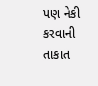પણ નેકી કરવાની તાકાત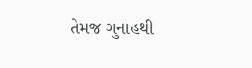તેમજ ગુનાહથી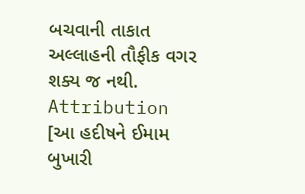બચવાની તાકાત અલ્લાહની તૌફીક વગર શક્ય જ નથી.
Attribution
[આ હદીષને ઈમામ બુખારી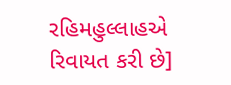રહિમહુલ્લાહએ રિવાયત કરી છે]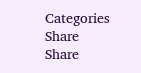Categories
Share
Share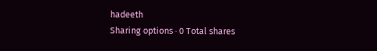hadeeth
Sharing options · 0 Total shares